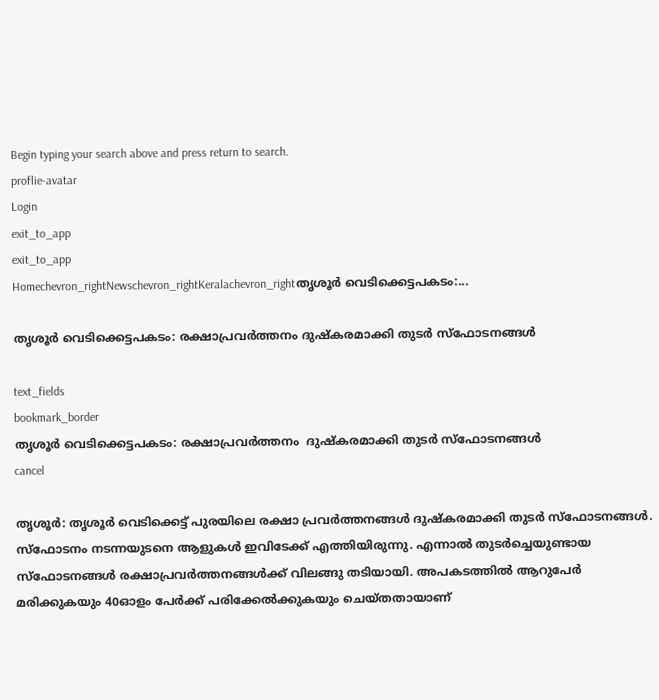Begin typing your search above and press return to search.
proflie-avatar
Login
exit_to_app
exit_to_app
Homechevron_rightNewschevron_rightKeralachevron_rightതൃശൂർ വെടിക്കെട്ടപകടം:...

തൃശൂർ വെടിക്കെട്ടപകടം: രക്ഷാപ്രവർത്തനം ദുഷ്‍കരമാക്കി തുടർ സ്ഫോടനങ്ങൾ

text_fields
bookmark_border
തൃശൂർ വെടിക്കെട്ടപകടം: രക്ഷാപ്രവർത്തനം  ദുഷ്‍കരമാക്കി തുടർ സ്ഫോടനങ്ങൾ
cancel

തൃശൂര്‍: തൃശൂർ വെടിക്കെട്ട് പുരയിലെ രക്ഷാ പ്രവർത്തനങ്ങൾ ദുഷ്‍കരമാക്കി തുടർ സ്ഫോടനങ്ങൾ. സ്ഫോടനം നടന്നയുടനെ ആളുകൾ ഇവിടേക്ക് എത്തിയിരുന്നു. എന്നാൽ തുടർച്ചെയുണ്ടായ സ്ഫോടനങ്ങൾ രക്ഷാപ്രവർത്തനങ്ങൾക്ക് വിലങ്ങു തടിയായി. അപകടത്തിൽ ആറുപേർ മരിക്കുകയും 40ഓളം പേർക്ക് പരിക്കേൽക്കുകയും ചെയ്തതായാണ്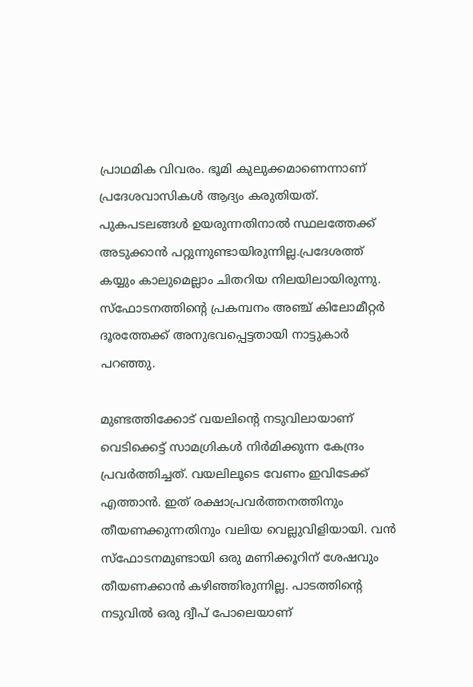പ്രാഥമിക വിവരം. ഭൂമി കുലുക്കമാണെന്നാണ് പ്രദേശവാസികൾ ആദ്യം കരുതിയത്. പുകപടലങ്ങൾ ഉയരുന്നതിനാൽ സ്ഥലത്തേക്ക് അടുക്കാന്‍ പറ്റുന്നുണ്ടായിരുന്നില്ല.പ്രദേശത്ത് കയ്യും കാലുമെല്ലാം ചിതറിയ നിലയിലായിരുന്നു. സ്ഫോടനത്തിന്റെ പ്രകമ്പനം അഞ്ച് കിലോമീറ്റർ ദൂരത്തേക്ക് അനുഭവപ്പെട്ടതായി നാട്ടുകാർ പറഞ്ഞു.

മുണ്ടത്തിക്കോട് വയലിന്റെ നടുവിലായാണ് വെടിക്കെട്ട് സാമഗ്രികള്‍ നിര്‍മിക്കുന്ന കേന്ദ്രം പ്രവര്‍ത്തിച്ചത്. വയലിലൂടെ വേണം ഇവിടേക്ക് എത്താന്‍. ഇത് രക്ഷാപ്രവര്‍ത്തനത്തിനും തീയണക്കുന്നതിനും വലിയ വെല്ലുവിളിയായി. വന്‍ സ്‌ഫോടനമുണ്ടായി ഒരു മണിക്കൂറിന് ശേഷവും തീയണക്കാന്‍ കഴിഞ്ഞിരുന്നില്ല. പാടത്തിന്റെ നടുവില്‍ ഒരു ദ്വീപ് പോലെയാണ്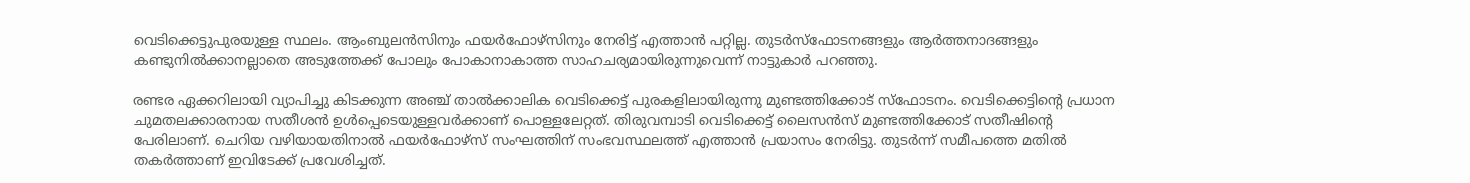വെടിക്കെട്ടുപുരയുള്ള സ്ഥലം. ആംബുലന്‍സിനും ഫയര്‍ഫോഴ്‌സിനും നേരിട്ട് എത്താന്‍ പറ്റില്ല. തുടര്‍സ്‌ഫോടനങ്ങളും ആര്‍ത്തനാദങ്ങളും കണ്ടുനില്‍ക്കാനല്ലാതെ അടുത്തേക്ക് പോലും പോകാനാകാത്ത സാഹചര്യമായിരുന്നുവെന്ന് നാട്ടുകാർ പറഞ്ഞു.

രണ്ടര ഏക്കറിലായി വ്യാപിച്ചു കിടക്കുന്ന അഞ്ച് താൽക്കാലിക വെടിക്കെട്ട് പുരകളിലായിരുന്നു മുണ്ടത്തിക്കോട് സ്ഫോടനം. വെടിക്കെട്ടിന്റെ പ്രധാന ചുമതലക്കാരനായ സതീശൻ ഉൾപ്പെടെയുള്ളവർക്കാണ് പൊള്ളലേറ്റത്. തിരുവമ്പാടി വെടിക്കെട്ട് ലൈസൻസ് മുണ്ടത്തിക്കോട് സതീഷിന്റെ പേരിലാണ്. ചെറിയ വഴിയായതിനാൽ ഫയർഫോഴ്സ് സംഘത്തിന് സംഭവസ്ഥലത്ത് എത്താൻ പ്രയാസം നേരിട്ടു. തുടർന്ന് സമീപത്തെ മതിൽ തകർത്താണ് ഇവിടേക്ക് പ്രവേശിച്ചത്.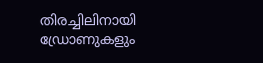തിരച്ചിലിനായി ഡ്രോണുകളും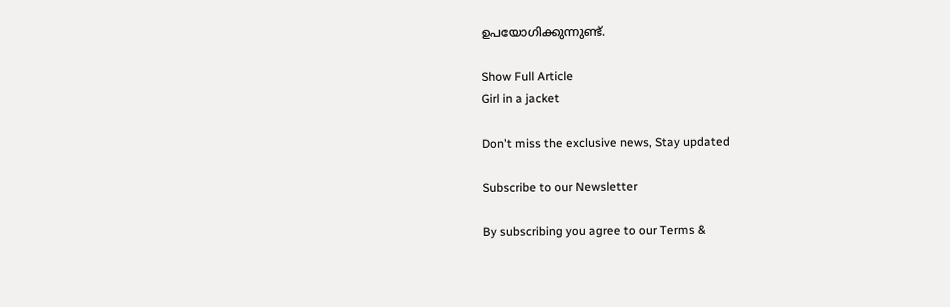ഉപയോഗിക്കുന്നുണ്ട്.

Show Full Article
Girl in a jacket

Don't miss the exclusive news, Stay updated

Subscribe to our Newsletter

By subscribing you agree to our Terms &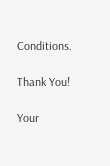Conditions.

Thank You!

Your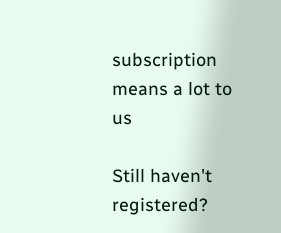subscription means a lot to us

Still haven't registered?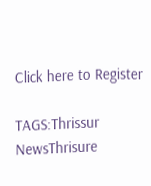Click here to Register

TAGS:Thrissur NewsThrisure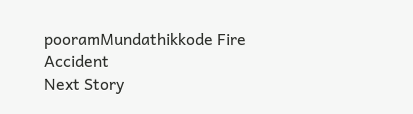pooramMundathikkode Fire Accident
Next Story